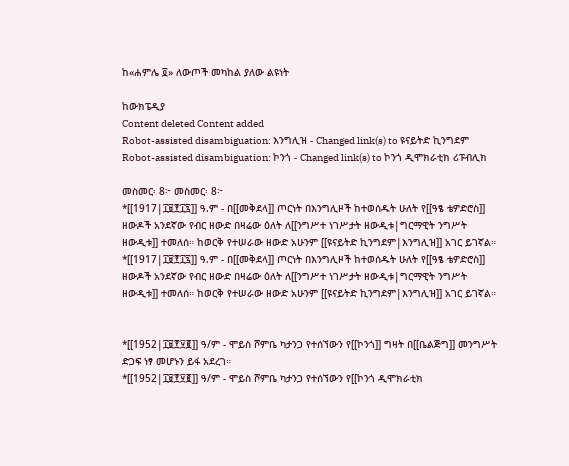ከ«ሐምሌ ፬» ለውጦች መካከል ያለው ልዩነት

ከውክፔዲያ
Content deleted Content added
Robot-assisted disambiguation: እንግሊዝ - Changed link(s) to ዩናይትድ ኪንግደም
Robot-assisted disambiguation: ኮንጎ - Changed link(s) to ኮንጎ ዲሞክራቲክ ሪፑብሊክ

መስመር፡ 8፦ መስመር፡ 8፦
*[[1917|፲፱፻፲፯]] ዓ.ም - በ[[መቅደላ]] ጦርነት በእንግሊዞች ከተወሰዱት ሁለት የ[[ዓፄ ቴዎድሮስ]] ዘውዶች አንደኛው የብር ዘውድ በዛሬው ዕለት ለ[[ንግሥተ ነገሥታት ዘውዲቱ|ግርማዊት ንግሥት ዘውዲቱ]] ተመለሰ። ከወርቅ የተሠራው ዘውድ አሁንም [[ዩናይትድ ኪንግደም|እንግሊዝ]] አገር ይገኛል።
*[[1917|፲፱፻፲፯]] ዓ.ም - በ[[መቅደላ]] ጦርነት በእንግሊዞች ከተወሰዱት ሁለት የ[[ዓፄ ቴዎድሮስ]] ዘውዶች አንደኛው የብር ዘውድ በዛሬው ዕለት ለ[[ንግሥተ ነገሥታት ዘውዲቱ|ግርማዊት ንግሥት ዘውዲቱ]] ተመለሰ። ከወርቅ የተሠራው ዘውድ አሁንም [[ዩናይትድ ኪንግደም|እንግሊዝ]] አገር ይገኛል።


*[[1952|፲፱፻፶፪]] ዓ/ም - ሞይስ ሾምቤ ካታንጋ የተሰኘውን የ[[ኮንጎ]] ግዛት በ[[ቤልጅግ]] መንግሥት ድጋፍ ነፃ መሆኑን ይፋ አደረገ።
*[[1952|፲፱፻፶፪]] ዓ/ም - ሞይስ ሾምቤ ካታንጋ የተሰኘውን የ[[ኮንጎ ዲሞክራቲክ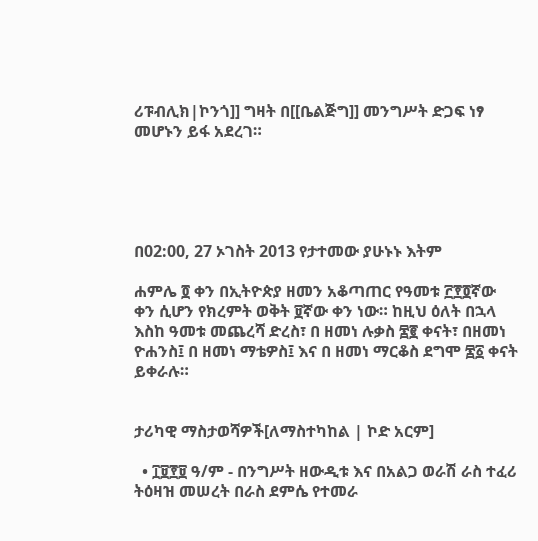ሪፑብሊክ|ኮንጎ]] ግዛት በ[[ቤልጅግ]] መንግሥት ድጋፍ ነፃ መሆኑን ይፋ አደረገ።





በ02:00, 27 ኦገስት 2013 የታተመው ያሁኑኑ እትም

ሐምሌ ፬ ቀን በኢትዮጵያ ዘመን አቆጣጠር የዓመቱ ፫፻፬ኛው ቀን ሲሆን የክረምት ወቅት ፱ኛው ቀን ነው። ከዚህ ዕለት በኋላ እስከ ዓመቱ መጨረሻ ድረስ፣ በ ዘመነ ሉቃስ ፷፪ ቀናት፣ በዘመነ ዮሐንስ፤ በ ዘመነ ማቴዎስ፤ እና በ ዘመነ ማርቆስ ደግሞ ፷፩ ቀናት ይቀራሉ።


ታሪካዊ ማስታወሻዎች[ለማስተካከል | ኮድ አርም]

  • ፲፱፻፱ ዓ/ም - በንግሥት ዘውዲቱ እና በአልጋ ወራሽ ራስ ተፈሪ ትዕዛዝ መሠረት በራስ ደምሴ የተመራ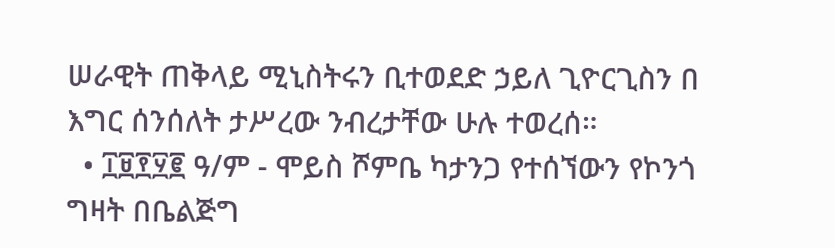ሠራዊት ጠቅላይ ሚኒስትሩን ቢተወደድ ኃይለ ጊዮርጊስን በ እግር ሰንሰለት ታሥረው ንብረታቸው ሁሉ ተወረሰ።
  • ፲፱፻፶፪ ዓ/ም - ሞይስ ሾምቤ ካታንጋ የተሰኘውን የኮንጎ ግዛት በቤልጅግ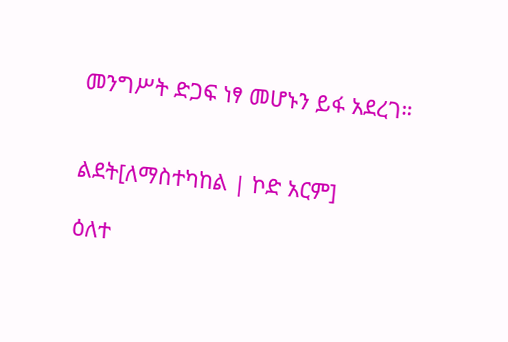መንግሥት ድጋፍ ነፃ መሆኑን ይፋ አደረገ።


ልደት[ለማስተካከል | ኮድ አርም]

ዕለተ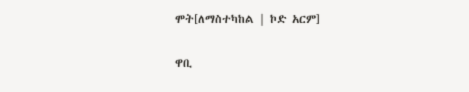ሞት[ለማስተካከል | ኮድ አርም]

ዋቢ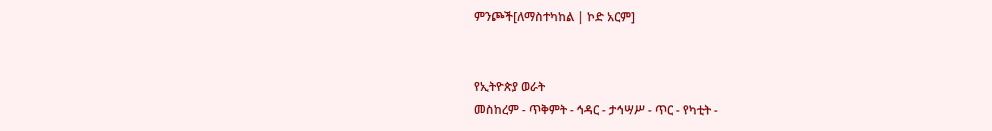ምንጮች[ለማስተካከል | ኮድ አርም]


የኢትዮጵያ ወራት
መስከረም - ጥቅምት - ኅዳር - ታኅሣሥ - ጥር - የካቲት -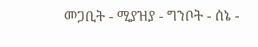መጋቢት - ሚያዝያ - ግንቦት - ሰኔ -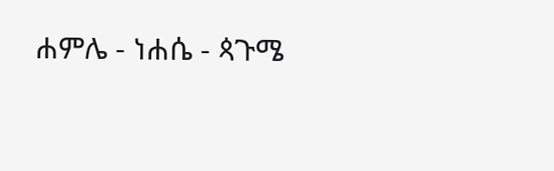ሐምሌ - ነሐሴ - ጳጉሜ